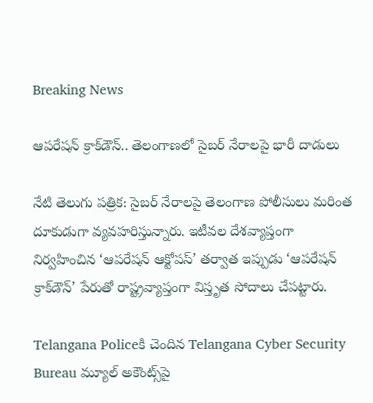Breaking News

ఆపరేషన్‌ క్రాక్‌డౌన్‌.. తెలంగాణలో సైబర్ నేరాలపై భారీ దాడులు

నేటి తెలుగు పత్రిక: సైబర్ నేరాలపై తెలంగాణ పోలీసులు మరింత దూకుడుగా వ్యవహరిస్తున్నారు. ఇటీవల దేశవ్యాప్తంగా నిర్వహించిన ‘ఆపరేషన్ ఆక్టోపస్’ తర్వాత ఇప్పుడు ‘ఆపరేషన్ క్రాక్‌డౌన్’ పేరుతో రాష్ట్రవ్యాప్తంగా విస్తృత సోదాలు చేపట్టారు.

Telangana Policeకి చెందిన Telangana Cyber Security Bureau మ్యూల్ అకౌంట్స్‌పై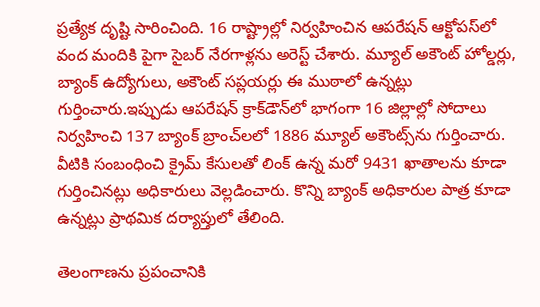ప్రత్యేక దృష్టి సారించింది. 16 రాష్ట్రాల్లో నిర్వహించిన ఆపరేషన్ ఆక్టోపస్‌లో వంద మందికి పైగా సైబర్ నేరగాళ్లను అరెస్ట్ చేశారు. మ్యూల్ అకౌంట్ హోల్డర్లు, బ్యాంక్ ఉద్యోగులు, అకౌంట్ సప్లయర్లు ఈ ముఠాలో ఉన్నట్లు గుర్తించారు.ఇప్పుడు ఆపరేషన్ క్రాక్‌డౌన్‌లో భాగంగా 16 జిల్లాల్లో సోదాలు నిర్వహించి 137 బ్యాంక్ బ్రాంచ్‌లలో 1886 మ్యూల్ అకౌంట్స్‌ను గుర్తించారు. వీటికి సంబంధించి క్రైమ్ కేసులతో లింక్ ఉన్న మరో 9431 ఖాతాలను కూడా గుర్తించినట్లు అధికారులు వెల్లడించారు. కొన్ని బ్యాంక్ అధికారుల పాత్ర కూడా ఉన్నట్లు ప్రాథమిక దర్యాప్తులో తేలింది.

తెలంగాణను ప్రపంచానికి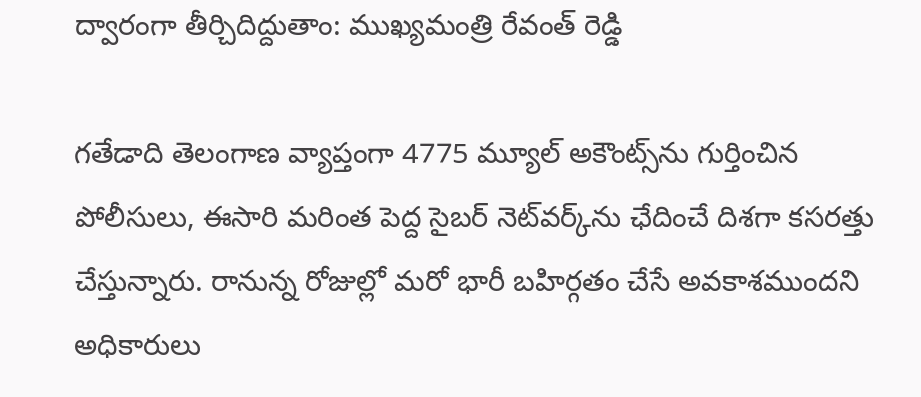ద్వారంగా తీర్చిదిద్దుతాం: ముఖ్యమంత్రి రేవంత్ రెడ్డి

గతేడాది తెలంగాణ వ్యాప్తంగా 4775 మ్యూల్ అకౌంట్స్‌ను గుర్తించిన పోలీసులు, ఈసారి మరింత పెద్ద సైబర్ నెట్‌వర్క్‌ను ఛేదించే దిశగా కసరత్తు చేస్తున్నారు. రానున్న రోజుల్లో మరో భారీ బహిర్గతం చేసే అవకాశముందని అధికారులు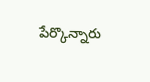పేర్కొన్నారు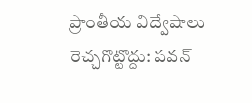ప్రాంతీయ విద్వేషాలు రెచ్చగొట్టొద్దు: పవన్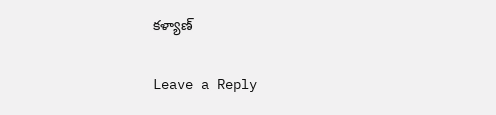కళ్యాణ్

Leave a Reply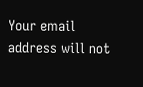Your email address will not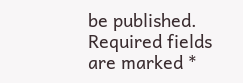be published. Required fields are marked *